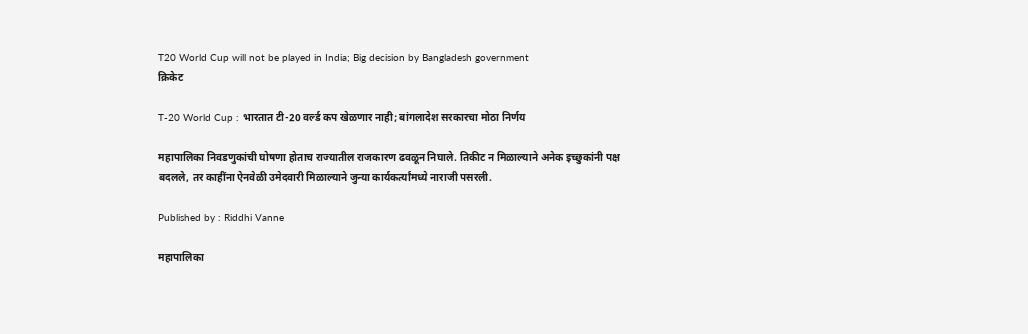T20 World Cup will not be played in India; Big decision by Bangladesh government
क्रिकेट

T-20 World Cup : भारतात टी-20 वर्ल्ड कप खेळणार नाही; बांगलादेश सरकारचा मोठा निर्णय

महापालिका निवडणुकांची घोषणा होताच राज्यातील राजकारण ढवळून निघाले. तिकीट न मिळाल्याने अनेक इच्छुकांनी पक्ष बदलले, तर काहींना ऐनवेळी उमेदवारी मिळाल्याने जुन्या कार्यकर्त्यांमध्ये नाराजी पसरली.

Published by : Riddhi Vanne

महापालिका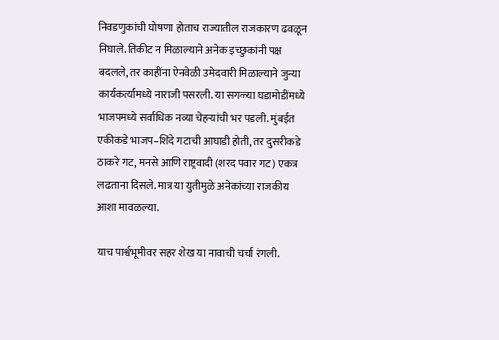निवडणुकांची घोषणा होताच राज्यातील राजकारण ढवळून निघाले. तिकीट न मिळाल्याने अनेक इच्छुकांनी पक्ष बदलले, तर काहींना ऐनवेळी उमेदवारी मिळाल्याने जुन्या कार्यकर्त्यांमध्ये नाराजी पसरली. या सगळ्या घडामोडींमध्ये भाजपमध्ये सर्वाधिक नव्या चेहऱ्यांची भर पडली. मुंबईत एकीकडे भाजप–शिंदे गटाची आघाडी होती, तर दुसरीकडे ठाकरे गट, मनसे आणि राष्ट्रवादी (शरद पवार गट) एकत्र लढताना दिसले. मात्र या युतीमुळे अनेकांच्या राजकीय आशा मावळल्या.

याच पार्श्वभूमीवर सहर शेख या नावाची चर्चा रंगली.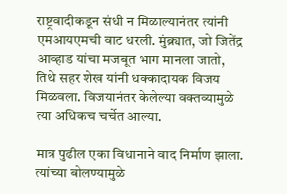राष्ट्रवादीकडून संधी न मिळाल्यानंतर त्यांनी एमआयएमची वाट धरली. मुंब्र्यात, जो जितेंद्र आव्हाड यांचा मजबूत भाग मानला जातो, तिथे सहर शेख यांनी धक्कादायक विजय मिळवला. विजयानंतर केलेल्या वक्तव्यामुळे त्या अधिकच चर्चेत आल्या.

मात्र पुढील एका विधानाने वाद निर्माण झाला. त्यांच्या बोलण्यामुळे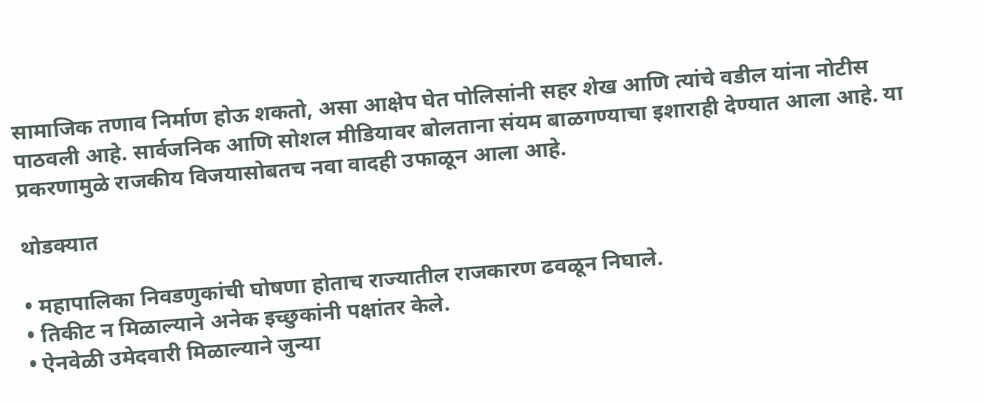सामाजिक तणाव निर्माण होऊ शकतो, असा आक्षेप घेत पोलिसांनी सहर शेख आणि त्यांचे वडील यांना नोटीस पाठवली आहे. सार्वजनिक आणि सोशल मीडियावर बोलताना संयम बाळगण्याचा इशाराही देण्यात आला आहे. या प्रकरणामुळे राजकीय विजयासोबतच नवा वादही उफाळून आला आहे.

थोडक्यात

• महापालिका निवडणुकांची घोषणा होताच राज्यातील राजकारण ढवळून निघाले.
• तिकीट न मिळाल्याने अनेक इच्छुकांनी पक्षांतर केले.
• ऐनवेळी उमेदवारी मिळाल्याने जुन्या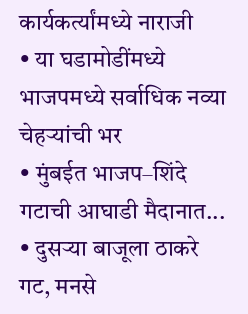कार्यकर्त्यांमध्ये नाराजी
• या घडामोडींमध्ये भाजपमध्ये सर्वाधिक नव्या चेहऱ्यांची भर
• मुंबईत भाजप–शिंदे गटाची आघाडी मैदानात...
• दुसऱ्या बाजूला ठाकरे गट, मनसे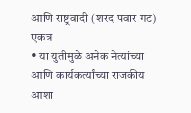आणि राष्ट्रवादी (शरद पवार गट) एकत्र
• या युतीमुळे अनेक नेत्यांच्या आणि कार्यकर्त्यांच्या राजकीय आशा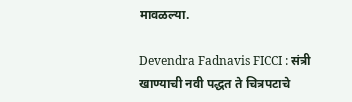मावळल्या.

Devendra Fadnavis FICCI : संत्री खाण्याची नवी पद्धत ते चित्रपटाचे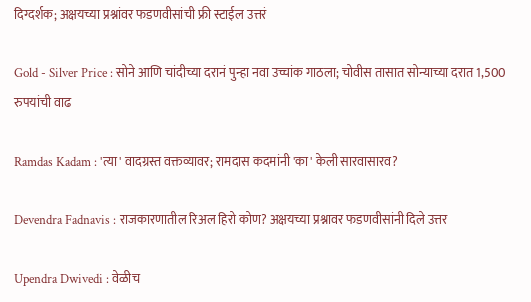दिग्दर्शक; अक्षयच्या प्रश्नांवर फडणवीसांची फ्री स्टाईल उत्तरं

Gold - Silver Price : सोने आणि चांदीच्या दरानं पुन्हा नवा उच्चांक गाठला; चोवीस तासात सोन्याच्या दरात 1,500 रुपयांची वाढ

Ramdas Kadam : 'त्या' वादग्रस्त वक्तव्यावर; रामदास कदमांनी 'का' केली सारवासारव?

Devendra Fadnavis : राजकारणातील रिअल हिरो कोण? अक्षयच्या प्रश्नावर फडणवीसांनी दिले उत्तर

Upendra Dwivedi : वेळीच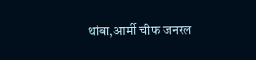थांबा,आर्मी चीफ जनरल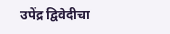उपेंद्र द्विवेदीचा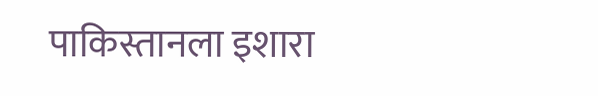पाकिस्तानला इशारा